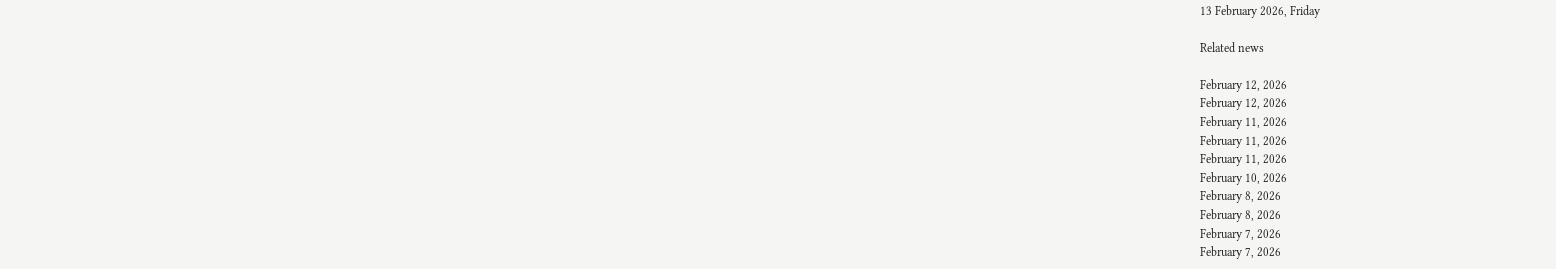13 February 2026, Friday

Related news

February 12, 2026
February 12, 2026
February 11, 2026
February 11, 2026
February 11, 2026
February 10, 2026
February 8, 2026
February 8, 2026
February 7, 2026
February 7, 2026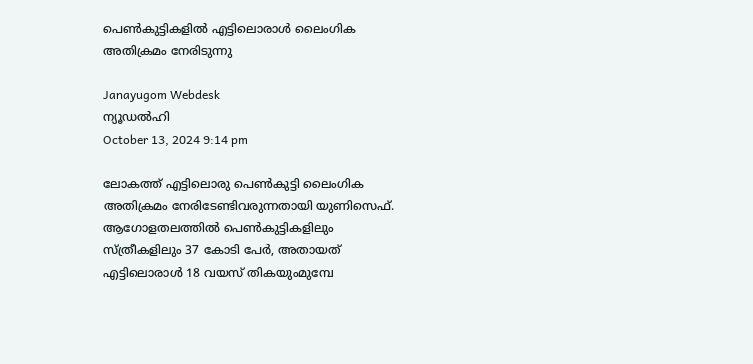പെണ്‍കുട്ടികളില്‍ എട്ടിലൊരാള്‍ ലൈംഗിക അതിക്രമം നേരിടുന്നു

Janayugom Webdesk
ന്യൂഡല്‍ഹി
October 13, 2024 9:14 pm

ലോകത്ത് എട്ടിലൊരു പെണ്‍കുട്ടി ലൈംഗിക അതിക്രമം നേരിടേണ്ടിവരുന്നതായി യുണിസെഫ്. ആഗോളതലത്തില്‍ പെണ്‍കുട്ടികളിലും സ്ത്രീകളിലും 37 കോടി പേര്‍, അതായത് എട്ടിലൊരാള്‍ 18 വയസ് തികയുംമുമ്പേ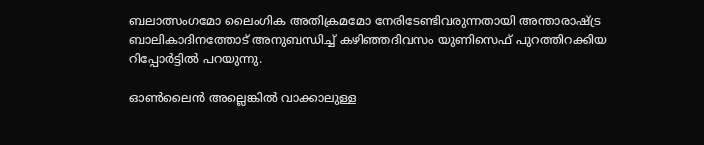ബലാത്സംഗമോ ലൈംഗിക അതിക്രമമോ നേരിടേണ്ടിവരുന്നതായി അന്താരാഷ്ട്ര ബാലികാദിനത്തോട് അനുബന്ധിച്ച് കഴിഞ്ഞദിവസം യുണിസെഫ് പുറത്തിറക്കിയ റിപ്പോര്‍ട്ടില്‍ പറയുന്നു.

ഓണ്‍ലൈന്‍ അല്ലെങ്കില്‍ വാക്കാലുള്ള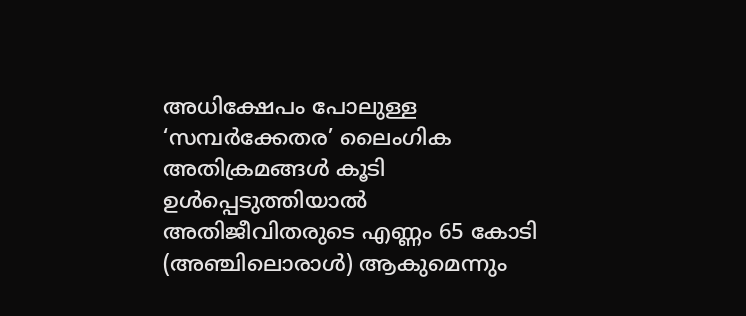അധിക്ഷേപം പോലുള്ള ‘സമ്പര്‍ക്കേതര’ ലൈംഗിക അതിക്രമങ്ങള്‍ കൂടി ഉള്‍പ്പെടുത്തിയാല്‍ അതിജീവിതരുടെ എണ്ണം 65 കോടി (അഞ്ചിലൊരാള്‍) ആകുമെന്നും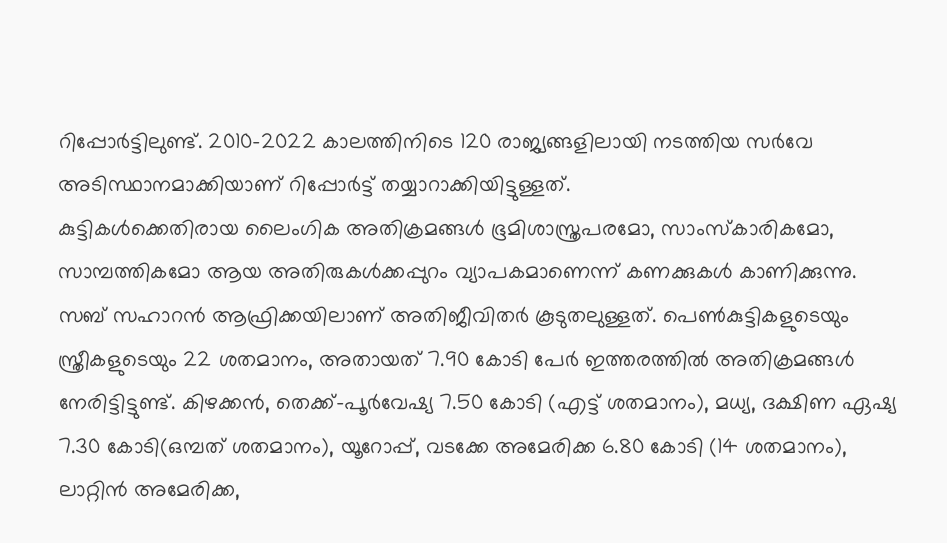റിപ്പോര്‍ട്ടിലുണ്ട്. 2010–2022 കാലത്തിനിടെ 120 രാജ്യങ്ങളിലായി നടത്തിയ സര്‍വേ അടിസ്ഥാനമാക്കിയാണ് റിപ്പോര്‍ട്ട് തയ്യാറാക്കിയിട്ടുള്ളത്.
കുട്ടികള്‍ക്കെതിരായ ലൈംഗിക അതിക്രമങ്ങള്‍ ഭൂമിശാസ്ത്രപരമോ, സാംസ്കാരികമോ, സാമ്പത്തികമോ ആയ അതിരുകള്‍ക്കപ്പുറം വ്യാപകമാണെന്ന് കണക്കുകള്‍ കാണിക്കുന്നു. സബ് സഹാറന്‍ ആഫ്രിക്കയിലാണ് അതിജീവിതര്‍ കൂടുതലുള്ളത്. പെണ്‍കുട്ടികളുടെയും സ്ത്രീകളുടെയും 22 ശതമാനം, അതായത് 7.90 കോടി പേര്‍ ഇത്തരത്തില്‍ അതിക്രമങ്ങള്‍ നേരിട്ടിട്ടുണ്ട്. കിഴക്കന്‍, തെക്ക്-പൂര്‍വേഷ്യ 7.50 കോടി (എട്ട് ശതമാനം), മധ്യ, ദക്ഷിണ ഏഷ്യ 7.30 കോടി(ഒമ്പത് ശതമാനം), യൂറോപ്പ്, വടക്കേ അമേരിക്ക 6.80 കോടി (14 ശതമാനം), ലാറ്റിന്‍ അമേരിക്ക,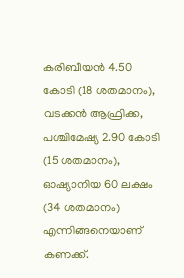കരിബീയന്‍ 4.50 കോടി (18 ശതമാനം), വടക്കന്‍ ആഫ്രിക്ക, പശ്ചിമേഷ്യ 2.90 കോടി (15 ശതമാനം), ഓഷ്യാനിയ 60 ലക്ഷം (34 ശതമാനം) എന്നിങ്ങനെയാണ് കണക്ക്.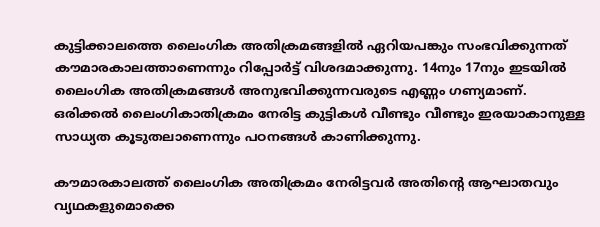കുട്ടിക്കാലത്തെ ലൈംഗിക അതിക്രമങ്ങളിൽ ഏറിയപങ്കും സംഭവിക്കുന്നത് കൗമാരകാലത്താണെന്നും റിപ്പോര്‍ട്ട് വിശദമാക്കുന്നു. 14നും 17നും ഇടയില്‍ ലൈംഗിക അതിക്രമങ്ങള്‍ അനുഭവിക്കുന്നവരുടെ എണ്ണം ഗണ്യമാണ്. ഒരിക്കല്‍ ലൈംഗികാതിക്രമം നേരിട്ട കുട്ടികൾ വീണ്ടും വീണ്ടും ഇരയാകാനുള്ള സാധ്യത കൂടുതലാണെന്നും പഠനങ്ങൾ കാണിക്കുന്നു.

കൗമാരകാലത്ത് ലൈംഗിക അതിക്രമം നേരിട്ടവര്‍ അതിന്റെ ആഘാതവും വ്യഥകളുമൊക്കെ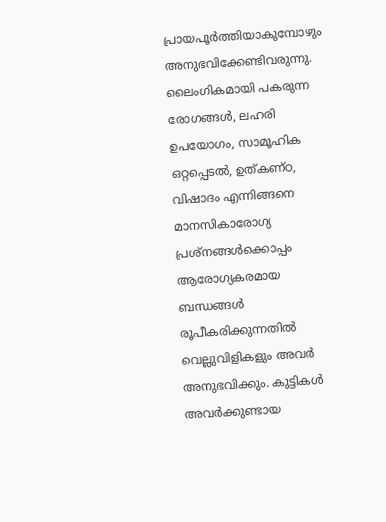പ്രായപൂര്‍ത്തിയാകുമ്പോഴും അനുഭവിക്കേണ്ടിവരുന്നു. ലൈംഗികമായി പകരുന്ന രോഗങ്ങൾ, ലഹരി ഉപയോഗം, സാമൂഹിക ഒറ്റപ്പെടൽ, ഉത്കണ്ഠ, വിഷാദം എന്നിങ്ങനെ മാനസികാരോഗ്യ പ്രശ്‌നങ്ങള്‍ക്കൊപ്പം ആരോഗ്യകരമായ ബന്ധങ്ങൾ രൂപീകരിക്കുന്നതില്‍ വെല്ലുവിളികളും അവര്‍ അനുഭവിക്കും. കുട്ടികൾ അവര്‍ക്കുണ്ടായ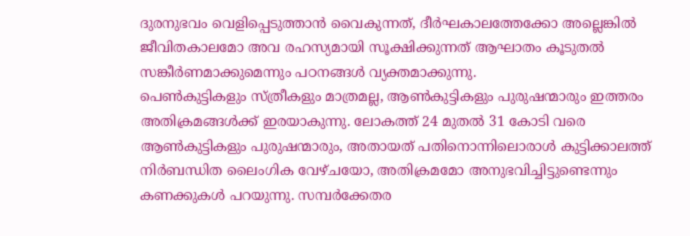ദുരനുഭവം വെളിപ്പെടുത്താൻ വൈകുന്നത്, ദീര്‍ഘകാലത്തേക്കോ അല്ലെങ്കില്‍ ജീവിതകാലമോ അവ രഹസ്യമായി സൂക്ഷിക്കുന്നത് ആഘാതം കൂടുതല്‍ സങ്കീര്‍ണമാക്കുമെന്നും പഠനങ്ങള്‍ വ്യക്തമാക്കുന്നു.
പെണ്‍കുട്ടികളും സ്ത്രീകളും മാത്രമല്ല, ആണ്‍കുട്ടികളും പുരുഷന്മാരും ഇത്തരം അതിക്രമങ്ങള്‍ക്ക് ഇരയാകുന്നു. ലോകത്ത് 24 മുതല്‍ 31 കോടി വരെ ആണ്‍കുട്ടികളും പുരുഷന്മാരും, അതായത് പതിനൊന്നിലൊരാള്‍ കുട്ടിക്കാലത്ത് നിര്‍ബന്ധിത ലൈംഗിക വേഴ്ചയോ, അതിക്രമമോ അനുഭവിച്ചിട്ടുണ്ടെന്നും കണക്കുകള്‍ പറയുന്നു. സമ്പര്‍ക്കേതര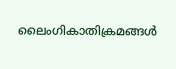ലൈംഗികാതിക്രമങ്ങള്‍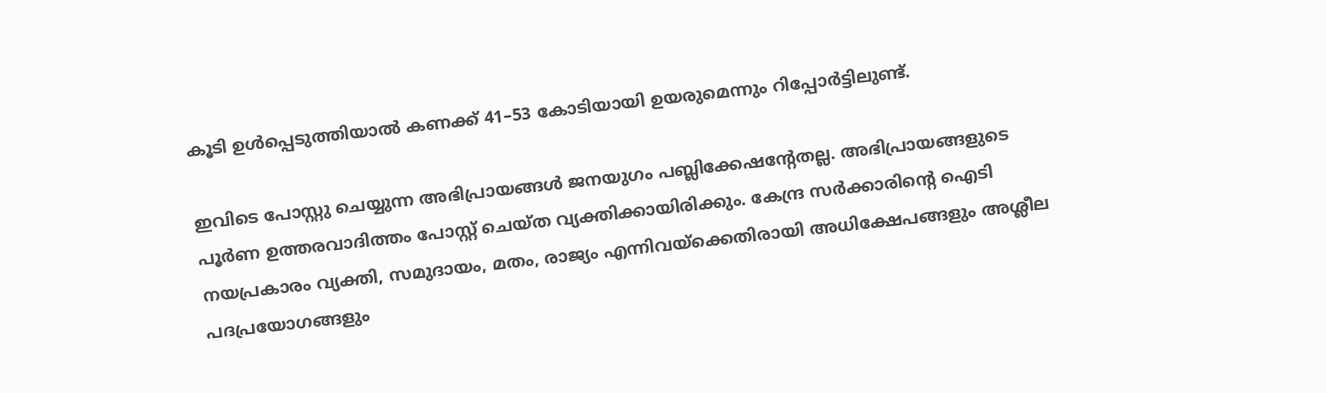കൂടി ഉള്‍പ്പെടുത്തിയാല്‍ കണക്ക് 41–53 കോടിയായി ഉയരുമെന്നും റിപ്പോര്‍ട്ടിലുണ്ട്.

ഇവിടെ പോസ്റ്റു ചെയ്യുന്ന അഭിപ്രായങ്ങള്‍ ജനയുഗം പബ്ലിക്കേഷന്റേതല്ല. അഭിപ്രായങ്ങളുടെ പൂര്‍ണ ഉത്തരവാദിത്തം പോസ്റ്റ് ചെയ്ത വ്യക്തിക്കായിരിക്കും. കേന്ദ്ര സര്‍ക്കാരിന്റെ ഐടി നയപ്രകാരം വ്യക്തി, സമുദായം, മതം, രാജ്യം എന്നിവയ്‌ക്കെതിരായി അധിക്ഷേപങ്ങളും അശ്ലീല പദപ്രയോഗങ്ങളും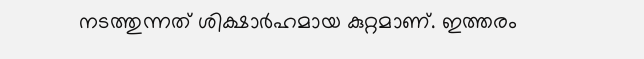നടത്തുന്നത് ശിക്ഷാര്‍ഹമായ കുറ്റമാണ്. ഇത്തരം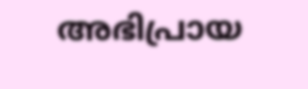അഭിപ്രായ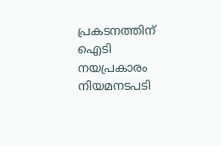പ്രകടനത്തിന് ഐടി നയപ്രകാരം നിയമനടപടി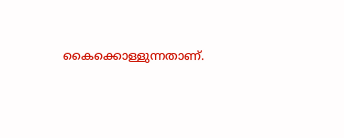കൈക്കൊള്ളുന്നതാണ്.